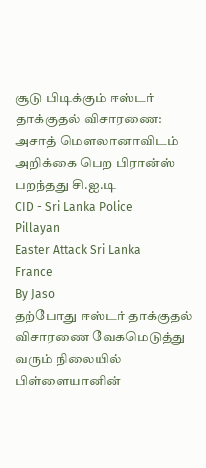சூடு பிடிக்கும் ஈஸ்டர் தாக்குதல் விசாரணை: அசாத் மௌலானாவிடம் அறிக்கை பெற பிரான்ஸ் பறந்தது சி.ஐ.டி
CID - Sri Lanka Police
Pillayan
Easter Attack Sri Lanka
France
By Jaso
தற்போது ஈஸ்டர் தாக்குதல் விசாரணை வேகமெடுத்து வரும் நிலையில் பிள்ளையானின்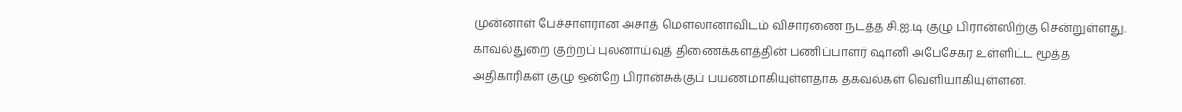முன்னாள் பேச்சாளரான அசாத் மௌலானாவிடம் விசாரணை நடத்த சி.ஐ.டி குழு பிரான்ஸிற்கு சென்றுள்ளது.
காவல்துறை குற்றப் புலனாய்வுத் திணைக்களத்தின் பணிப்பாளர் ஷானி அபேசேகர உள்ளிட்ட மூத்த அதிகாரிகள் குழு ஒன்றே பிரான்சுக்குப் பயணமாகியுள்ளதாக தகவல்கள் வெளியாகியுள்ளன.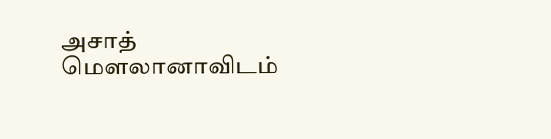அசாத் மௌலானாவிடம்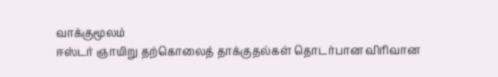வாக்குமூலம்
ஈஸ்டர் ஞாயிறு தற்கொலைத் தாக்குதல்கள் தொடர்பான விரிவான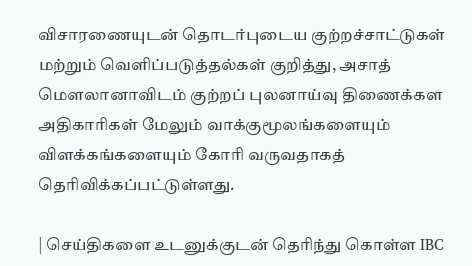விசாரணையுடன் தொடர்புடைய குற்றச்சாட்டுகள் மற்றும் வெளிப்படுத்தல்கள் குறித்து, அசாத் மௌலானாவிடம் குற்றப் புலனாய்வு திணைக்கள அதிகாரிகள் மேலும் வாக்குமூலங்களையும் விளக்கங்களையும் கோரி வருவதாகத் தெரிவிக்கப்பட்டுள்ளது.

| செய்திகளை உடனுக்குடன் தெரிந்து கொள்ள IBC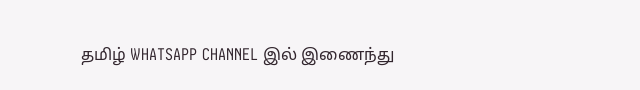தமிழ் WHATSAPP CHANNEL இல் இணைந்து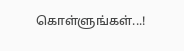கொள்ளுங்கள்...!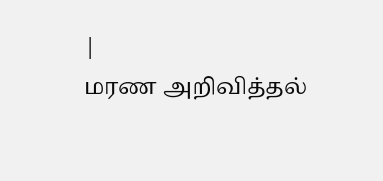|
மரண அறிவித்தல்